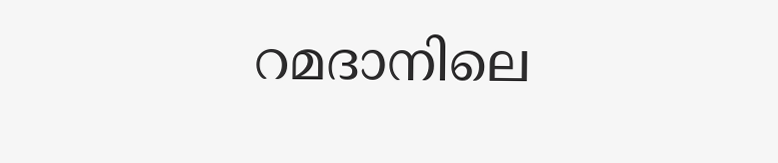റമദാനിലെ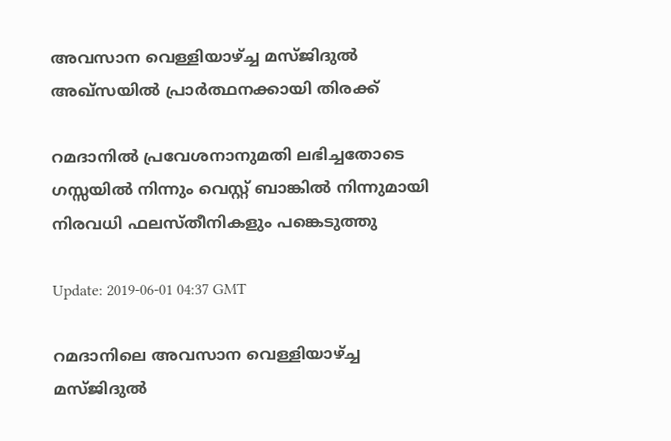അവസാന വെള്ളിയാഴ്ച്ച മസ്ജിദുല്‍ അഖ്സയില്‍ പ്രാര്‍ത്ഥനക്കായി തിരക്ക്

റമദാനില്‍ പ്രവേശനാനുമതി ലഭിച്ചതോടെ ഗസ്സയില്‍ നിന്നും വെസ്റ്റ് ബാങ്കില്‍ നിന്നുമായി നിരവധി ഫലസ്തീനികളും പങ്കെടുത്തു

Update: 2019-06-01 04:37 GMT

റമദാനിലെ അവസാന വെള്ളിയാഴ്ച്ച മസ്ജിദുല്‍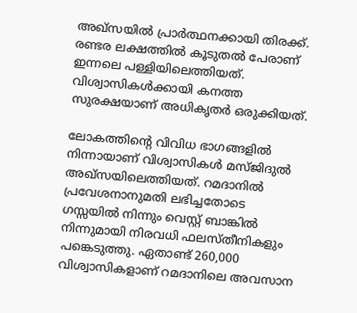അഖ്സയില്‍ പ്രാര്‍ത്ഥനക്കായി തിരക്ക്. രണ്ടര ലക്ഷത്തില്‍ കൂടുതല്‍ പേരാണ് ഇന്നലെ പള്ളിയിലെത്തിയത്. വിശ്വാസികള്‍ക്കായി കനത്ത സുരക്ഷയാണ് അധികൃതര്‍ ഒരുക്കിയത്.

ലോകത്തിന്റെ വിവിധ ഭാഗങ്ങളില്‍ നിന്നായാണ് വിശ്വാസികള്‍ മസ്ജിദുല്‍ അഖ്സയിലെത്തിയത്. റമദാനില്‍ പ്രവേശനാനുമതി ലഭിച്ചതോടെ ഗസ്സയില്‍ നിന്നും വെസ്റ്റ് ബാങ്കില്‍ നിന്നുമായി നിരവധി ഫലസ്തീനികളും പങ്കെടുത്തു. ഏതാണ്ട് 260,000 വിശ്വാസികളാണ് റമദാനിലെ അവസാന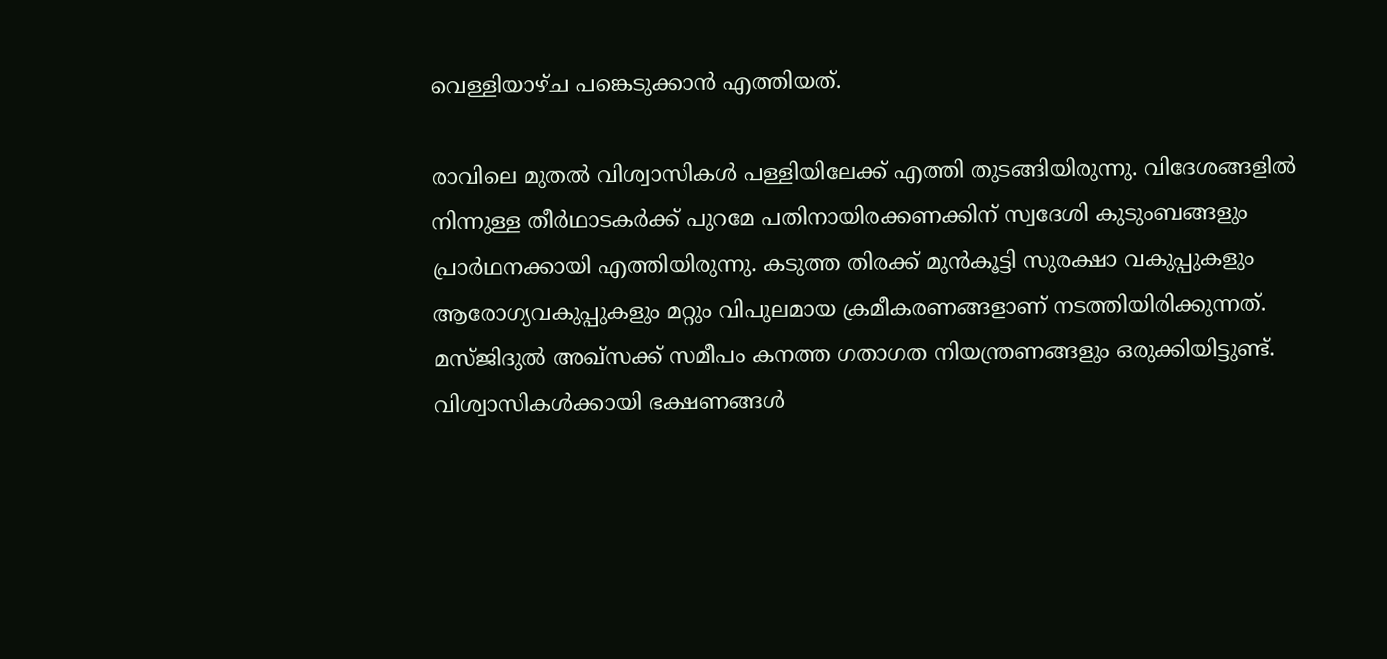വെള്ളിയാഴ്ച പങ്കെടുക്കാന്‍ എത്തിയത്.

രാവിലെ മുതല്‍ വിശ്വാസികള്‍ പള്ളിയിലേക്ക് എത്തി തുടങ്ങിയിരുന്നു. വിദേശങ്ങളില്‍ നിന്നുള്ള തീര്‍ഥാടകര്‍ക്ക് പുറമേ പതിനായിരക്കണക്കിന് സ്വദേശി കുടുംബങ്ങളും പ്രാര്‍ഥനക്കായി എത്തിയിരുന്നു. കടുത്ത തിരക്ക് മുന്‍കൂട്ടി സുരക്ഷാ വകുപ്പുകളും ആരോഗ്യവകുപ്പുകളും മറ്റും വിപുലമായ ക്രമീകരണങ്ങളാണ് നടത്തിയിരിക്കുന്നത്. മസ്ജിദുല്‍ അഖ്സക്ക് സമീപം കനത്ത ഗതാഗത നിയന്ത്രണങ്ങളും ഒരുക്കിയിട്ടുണ്ട്. വിശ്വാസികള്‍ക്കായി ഭക്ഷണങ്ങള്‍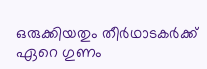ഒരുക്കിയതും തീര്‍ഥാടകര്‍ക്ക് ഏറെ ഗുണം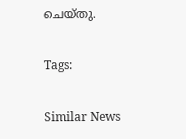ചെയ്തു.

Tags:

Similar News